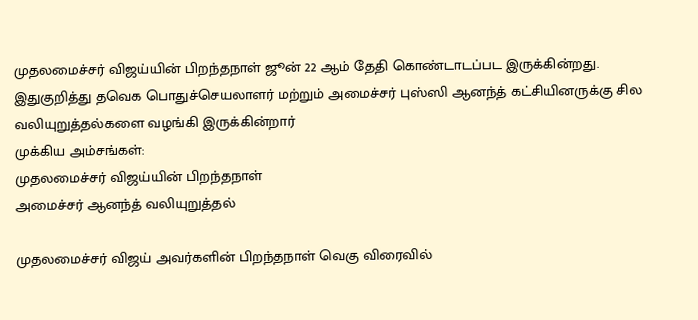முதலமைச்சர் விஜய்யின் பிறந்தநாள் ஜூன் 22 ஆம் தேதி கொண்டாடப்பட இருக்கின்றது. இதுகுறித்து தவெக பொதுச்செயலாளர் மற்றும் அமைச்சர் புஸ்ஸி ஆனந்த் கட்சியினருக்கு சில வலியுறுத்தல்களை வழங்கி இருக்கின்றார்
முக்கிய அம்சங்கள்:
முதலமைச்சர் விஜய்யின் பிறந்தநாள்
அமைச்சர் ஆனந்த் வலியுறுத்தல்

முதலமைச்சர் விஜய் அவர்களின் பிறந்தநாள் வெகு விரைவில்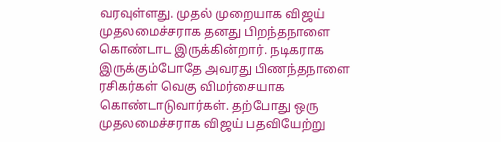வரவுள்ளது. முதல் முறையாக விஜய் முதலமைச்சராக தனது பிறந்தநாளை கொண்டாட இருக்கின்றார். நடிகராக இருக்கும்போதே அவரது பிணந்தநாளை ரசிகர்கள் வெகு விமர்சையாக கொண்டாடுவார்கள். தற்போது ஒரு முதலமைச்சராக விஜய் பதவியேற்று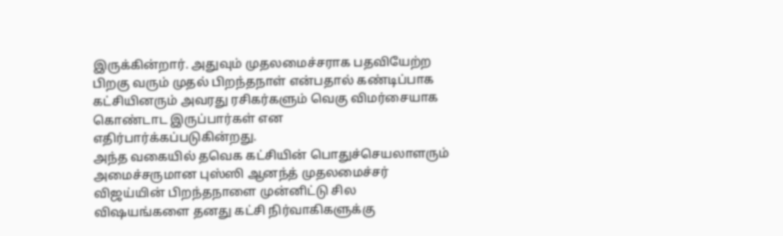இருக்கின்றார். அதுவும் முதலமைச்சராக பதவியேற்ற பிறகு வரும் முதல் பிறந்தநாள் என்பதால் கண்டிப்பாக கட்சியினரும் அவரது ரசிகர்களும் வெகு விமர்சையாக கொண்டாட இருப்பார்கள் என எதிர்பார்க்கப்படுகின்றது.
அந்த வகையில் தவெக கட்சியின் பொதுச்செயலாளரும் அமைச்சருமான புஸ்ஸி ஆனந்த் முதலமைச்சர் விஜய்யின் பிறந்தநாளை முன்னிட்டு சில விஷயங்களை தனது கட்சி நிர்வாகிகளுக்கு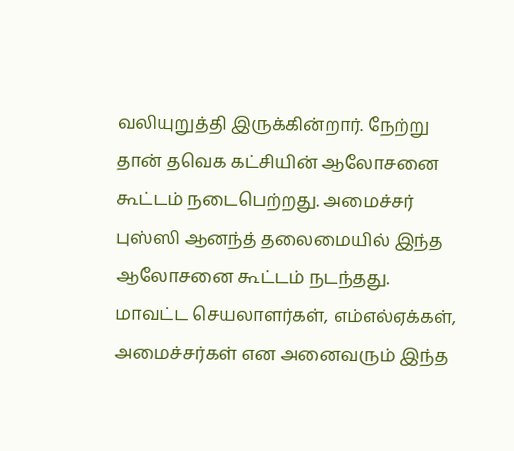வலியுறுத்தி இருக்கின்றார். நேற்று தான் தவெக கட்சியின் ஆலோசனை கூட்டம் நடைபெற்றது. அமைச்சர் புஸ்ஸி ஆனந்த் தலைமையில் இந்த ஆலோசனை கூட்டம் நடந்தது.
மாவட்ட செயலாளர்கள், எம்எல்ஏக்கள், அமைச்சர்கள் என அனைவரும் இந்த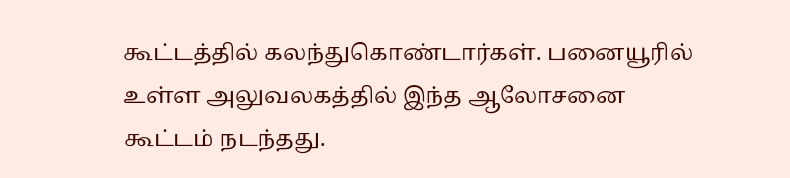கூட்டத்தில் கலந்துகொண்டார்கள். பனையூரில் உள்ள அலுவலகத்தில் இந்த ஆலோசனை கூட்டம் நடந்தது.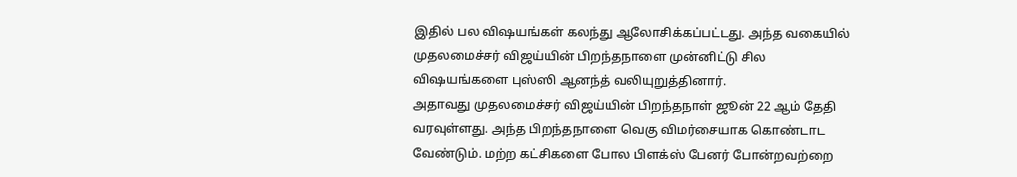இதில் பல விஷயங்கள் கலந்து ஆலோசிக்கப்பட்டது. அந்த வகையில் முதலமைச்சர் விஜய்யின் பிறந்தநாளை முன்னிட்டு சில விஷயங்களை புஸ்ஸி ஆனந்த் வலியுறுத்தினார்.
அதாவது முதலமைச்சர் விஜய்யின் பிறந்தநாள் ஜூன் 22 ஆம் தேதி வரவுள்ளது. அந்த பிறந்தநாளை வெகு விமர்சையாக கொண்டாட வேண்டும். மற்ற கட்சிகளை போல பிளக்ஸ் பேனர் போன்றவற்றை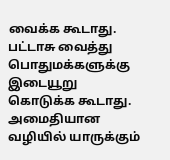வைக்க கூடாது. பட்டாசு வைத்து பொதுமக்களுக்கு இடையூறு கொடுக்க கூடாது. அமைதியான வழியில் யாருக்கும்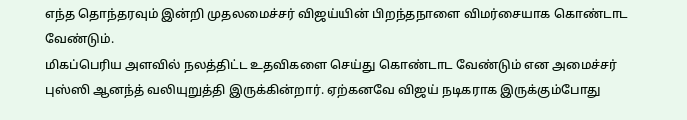எந்த தொந்தரவும் இன்றி முதலமைச்சர் விஜய்யின் பிறந்தநாளை விமர்சையாக கொண்டாட வேண்டும்.
மிகப்பெரிய அளவில் நலத்திட்ட உதவிகளை செய்து கொண்டாட வேண்டும் என அமைச்சர் புஸ்ஸி ஆனந்த் வலியுறுத்தி இருக்கின்றார். ஏற்கனவே விஜய் நடிகராக இருக்கும்போது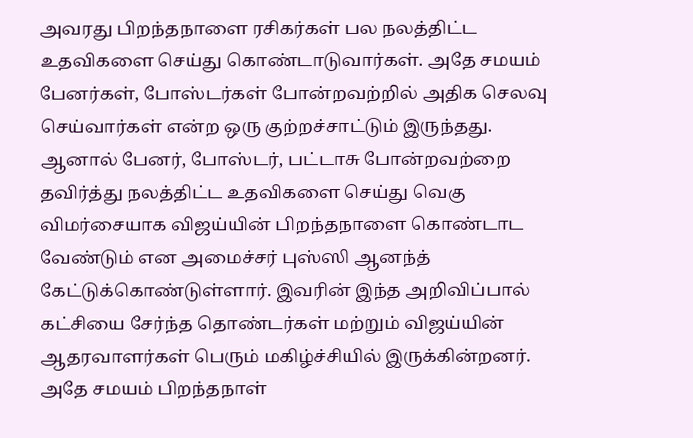அவரது பிறந்தநாளை ரசிகர்கள் பல நலத்திட்ட உதவிகளை செய்து கொண்டாடுவார்கள். அதே சமயம் பேனர்கள், போஸ்டர்கள் போன்றவற்றில் அதிக செலவு செய்வார்கள் என்ற ஒரு குற்றச்சாட்டும் இருந்தது.
ஆனால் பேனர், போஸ்டர், பட்டாசு போன்றவற்றை தவிர்த்து நலத்திட்ட உதவிகளை செய்து வெகு விமர்சையாக விஜய்யின் பிறந்தநாளை கொண்டாட வேண்டும் என அமைச்சர் புஸ்ஸி ஆனந்த் கேட்டுக்கொண்டுள்ளார். இவரின் இந்த அறிவிப்பால் கட்சியை சேர்ந்த தொண்டர்கள் மற்றும் விஜய்யின் ஆதரவாளர்கள் பெரும் மகிழ்ச்சியில் இருக்கின்றனர். அதே சமயம் பிறந்தநாள்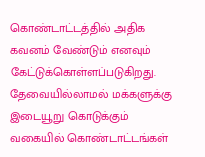கொண்டாட்டத்தில் அதிக கவனம் வேண்டும் எனவும் கேட்டுக்கொள்ளப்படுகிறது.
தேவையில்லாமல் மக்களுக்கு இடையூறு கொடுக்கும் வகையில் கொண்டாட்டங்கள்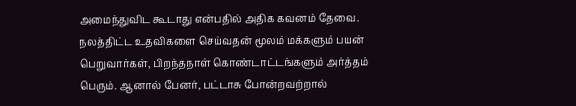அமைந்துவிட கூடாது என்பதில் அதிக கவனம் தேவை. நலத்திட்ட உதவிகளை செய்வதன் மூலம் மக்களும் பயன் பெறுவார்கள், பிறந்தநாள் கொண்டாட்டங்களும் அர்த்தம் பெரும். ஆனால் பேனர், பட்டாசு போன்றவற்றால்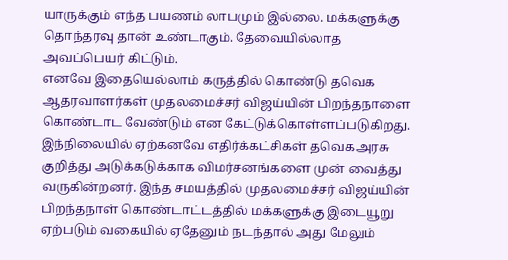யாருக்கும் எந்த பயணம் லாபமும் இல்லை. மக்களுக்கு தொந்தரவு தான் உண்டாகும். தேவையில்லாத அவப்பெயர் கிட்டும்.
எனவே இதையெல்லாம் கருத்தில் கொண்டு தவெக ஆதரவாளர்கள் முதலமைச்சர் விஜய்யின் பிறந்தநாளை கொண்டாட வேண்டும் என கேட்டுக்கொள்ளப்படுகிறது. இந்நிலையில் ஏற்கனவே எதிர்க்கட்சிகள் தவெகஅரசு குறித்து அடுக்கடுக்காக விமர்சனங்களை முன் வைத்து வருகின்றனர். இந்த சமயத்தில் முதலமைச்சர் விஜய்யின் பிறந்தநாள் கொண்டாட்டத்தில் மக்களுக்கு இடையூறு ஏற்படும் வகையில் ஏதேனும் நடந்தால் அது மேலும்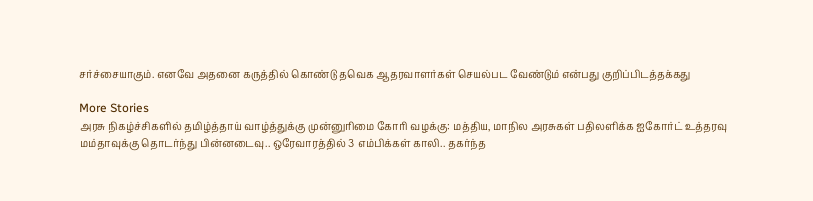சர்ச்சையாகும். எனவே அதனை கருத்தில் கொண்டு தவெக ஆதரவாளர்கள் செயல்பட வேண்டும் என்பது குறிப்பிடத்தக்கது

More Stories
அரசு நிகழ்ச்சிகளில் தமிழ்த்தாய் வாழ்த்துக்கு முன்னுரிமை கோரி வழக்கு: மத்திய, மாநில அரசுகள் பதிலளிக்க ஐகோர்ட் உத்தரவு
மம்தாவுக்கு தொடர்ந்து பின்னடைவு.. ஒரேவாரத்தில் 3 எம்பிக்கள் காலி.. தகர்ந்த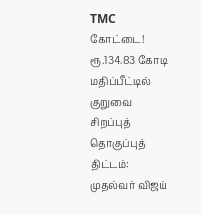TMC கோட்டை!
ரூ.134.83 கோடி மதிப்பீட்டில் குறுவை சிறப்புத் தொகுப்புத் திட்டம்: முதல்வர் விஜய்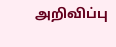அறிவிப்பு